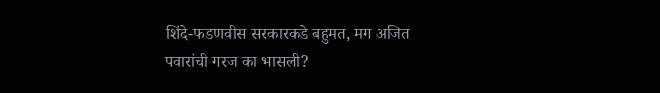शिंदे-फडणवीस सरकारकडे बहुमत, मग अजित पवारांची गरज का भासली?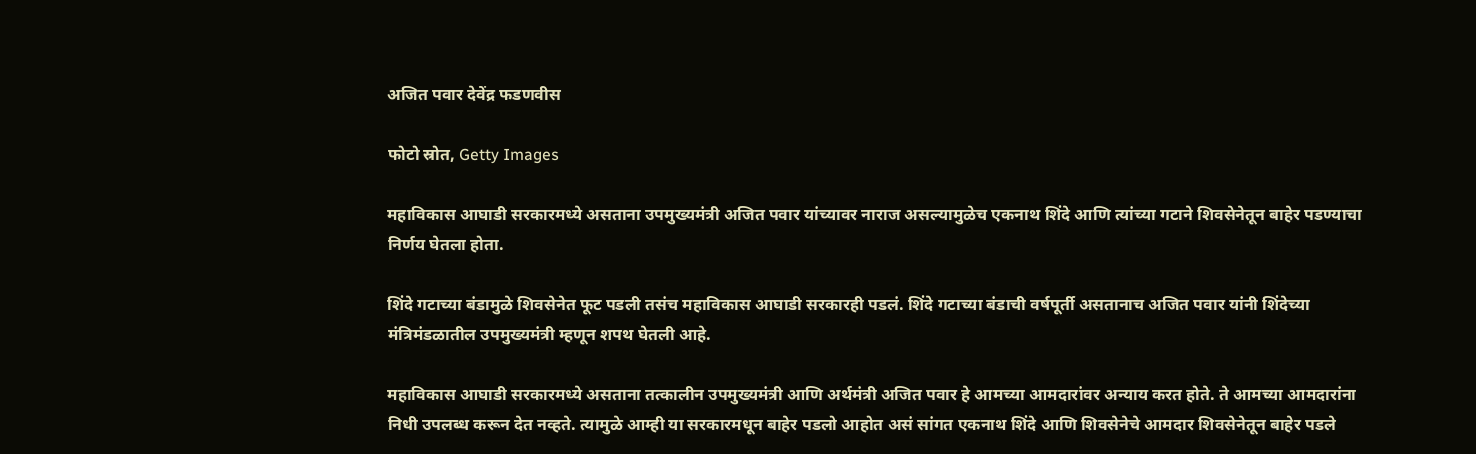अजित पवार देवेंद्र फडणवीस

फोटो स्रोत, Getty Images

महाविकास आघाडी सरकारमध्ये असताना उपमुख्यमंत्री अजित पवार यांच्यावर नाराज असल्यामुळेच एकनाथ शिंदे आणि त्यांच्या गटाने शिवसेनेतून बाहेर पडण्याचा निर्णय घेतला होता.

शिंदे गटाच्या बंडामुळे शिवसेनेत फूट पडली तसंच महाविकास आघाडी सरकारही पडलं. शिंदे गटाच्या बंडाची वर्षपूर्ती असतानाच अजित पवार यांनी शिंदेच्या मंत्रिमंडळातील उपमुख्यमंत्री म्हणून शपथ घेतली आहे.

महाविकास आघाडी सरकारमध्ये असताना तत्कालीन उपमुख्यमंत्री आणि अर्थमंत्री अजित पवार हे आमच्या आमदारांवर अन्याय करत होते. ते आमच्या आमदारांना निधी उपलब्ध करून देत नव्हते. त्यामुळे आम्ही या सरकारमधून बाहेर पडलो आहोत असं सांगत एकनाथ शिंदे आणि शिवसेनेचे आमदार शिवसेनेतून बाहेर पडले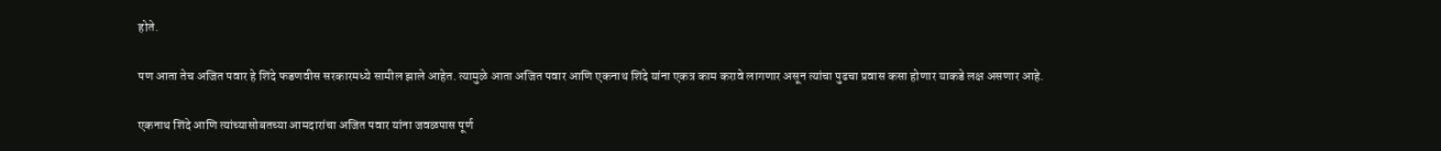होते.

पण आता तेच अजित पवार हे शिंदे फडणवीस सरकारमध्ये सामील झाले आहेत. त्यामुळे आता अजित पवार आणि एकनाथ शिंदे यांना एकत्र काम करावे लागणार असून त्यांचा पुढचा प्रवास कसा होणार याकडे लक्ष असणार आहे.

एकनाथ शिंदे आणि त्यांच्यासोबतच्या आमदारांचा अजित पवार यांना जवळपास पूर्ण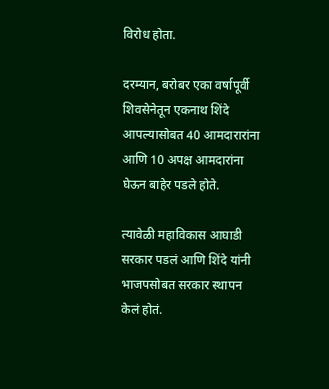विरोध होता.

दरम्यान, बरोबर एका वर्षापूर्वी शिवसेनेतून एकनाथ शिंदे आपल्यासोबत 40 आमदारारांना आणि 10 अपक्ष आमदारांना घेऊन बाहेर पडले होते.

त्यावेळी महाविकास आघाडी सरकार पडलं आणि शिंदे यांनी भाजपसोबत सरकार स्थापन केलं होतं.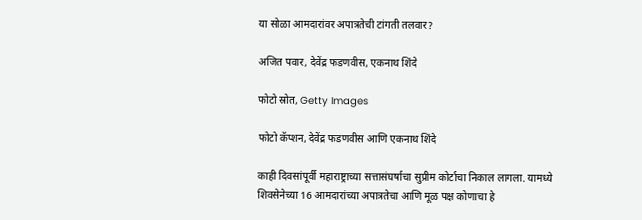या सोळा आमदारांवर अपात्रतेची टांगती तलवार?

अजित पवार, देवेंद्र फडणवीस, एकनाथ शिंदे

फोटो स्रोत, Getty Images

फोटो कॅप्शन, देवेंद्र फडणवीस आणि एकनाथ शिंदे

काही दिवसांपूर्वी महाराष्ट्राच्या सत्तासंघर्षाचा सुप्रीम कोर्टाचा निकाल लागला. यामध्ये शिवसेनेच्या 16 आमदारांच्या अपात्रतेचा आणि मूळ पक्ष कोणाचा हे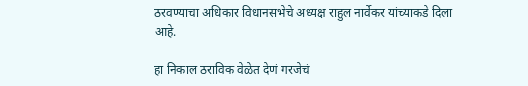ठरवण्याचा अधिकार विधानसभेचे अध्यक्ष राहुल नार्वेकर यांच्याकडे दिला आहे.

हा निकाल ठराविक वेळेत देणं गरजेचं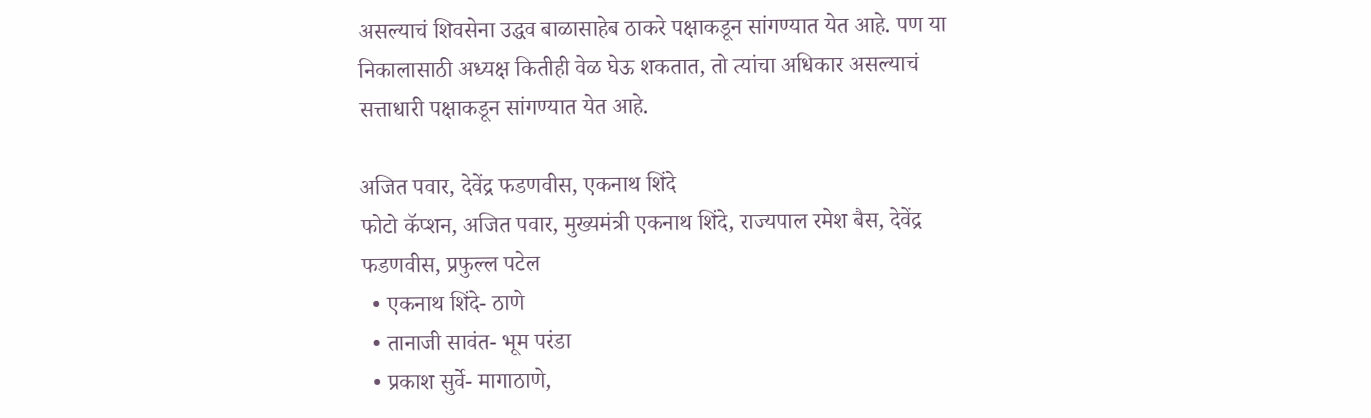असल्याचं शिवसेना उद्धव बाळासाहेब ठाकरे पक्षाकडून सांगण्यात येत आहे. पण या निकालासाठी अध्यक्ष कितीही वेळ घेऊ शकतात, तो त्यांचा अधिकार असल्याचं सत्ताधारी पक्षाकडून सांगण्यात येत आहे.

अजित पवार, देवेंद्र फडणवीस, एकनाथ शिंदे
फोटो कॅप्शन, अजित पवार, मुख्यमंत्री एकनाथ शिंदे, राज्यपाल रमेश बैस, देवेंद्र फडणवीस, प्रफुल्ल पटेल
  • एकनाथ शिंदे- ठाणे
  • तानाजी सावंत- भूम परंडा
  • प्रकाश सुर्वे- मागाठाणे,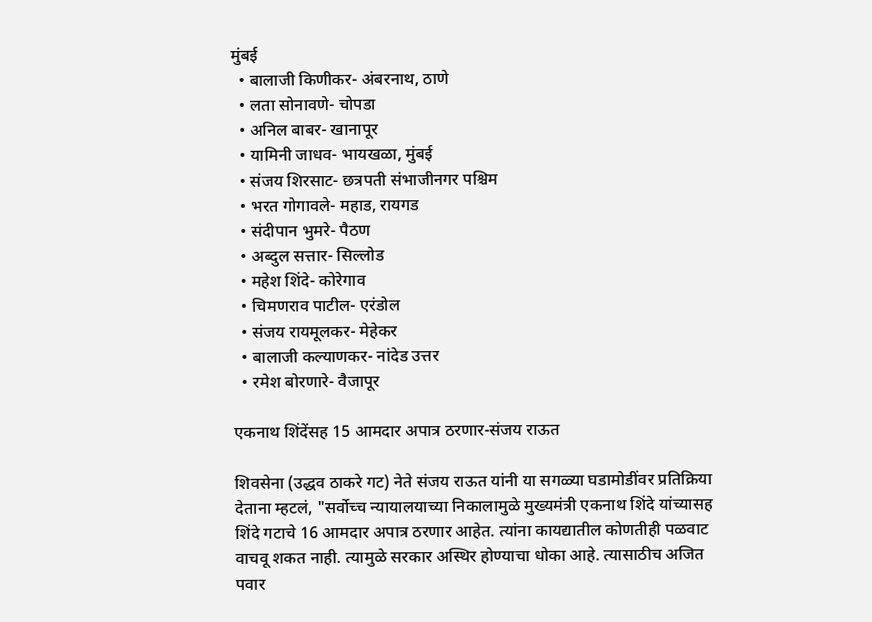मुंबई
  • बालाजी किणीकर- अंबरनाथ, ठाणे
  • लता सोनावणे- चोपडा
  • अनिल बाबर- खानापूर
  • यामिनी जाधव- भायखळा, मुंबई
  • संजय शिरसाट- छत्रपती संभाजीनगर पश्चिम
  • भरत गोगावले- महाड, रायगड
  • संदीपान भुमरे- पैठण
  • अब्दुल सत्तार- सिल्लोड
  • महेश शिंदे- कोरेगाव
  • चिमणराव पाटील- एरंडोल
  • संजय रायमूलकर- मेहेकर
  • बालाजी कल्याणकर- नांदेड उत्तर
  • रमेश बोरणारे- वैजापूर

एकनाथ शिंदेंसह 15 आमदार अपात्र ठरणार-संजय राऊत

शिवसेना (उद्धव ठाकरे गट) नेते संजय राऊत यांनी या सगळ्या घडामोडींवर प्रतिक्रिया देताना म्हटलं, "सर्वोच्च न्यायालयाच्या निकालामुळे मुख्यमंत्री एकनाथ शिंदे यांच्यासह शिंदे गटाचे 16 आमदार अपात्र ठरणार आहेत. त्यांना कायद्यातील कोणतीही पळवाट वाचवू शकत नाही. त्यामुळे सरकार अस्थिर होण्याचा धोका आहे. त्यासाठीच अजित पवार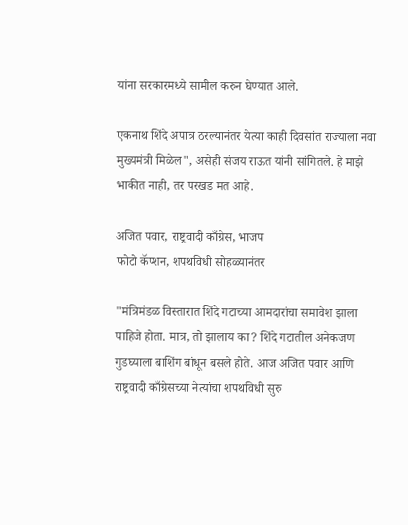यांना सरकारमध्ये सामील करुन घेण्यात आले.

एकनाथ शिंदे अपात्र ठरल्यानंतर येत्या काही दिवसांत राज्याला नवा मुख्यमंत्री मिळेल", असेही संजय राऊत यांनी सांगितले. हे माझे भाकीत नाही, तर परखड मत आहे.

अजित पवार, राष्ट्रवादी काँग्रेस, भाजप
फोटो कॅप्शन, शपथविधी सोहळ्यानंतर

"मंत्रिमंडळ विस्तारात शिंदे गटाच्या आमदारांचा समावेश झाला पाहिजे होता. मात्र, तो झालाय का? शिंदे गटातील अनेकजण गुडघ्याला बाशिंग बांधून बसले होते. आज अजित पवार आणि राष्ट्रवादी काँग्रेसच्या नेत्यांचा शपथविधी सुरु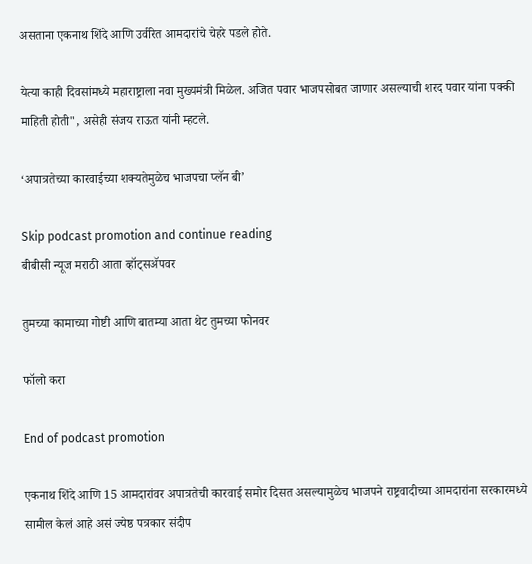असताना एकनाथ शिंदे आणि उर्वरित आमदारांचे चेहरे पडले होते.

येत्या काही दिवसांमध्ये महाराष्ट्राला नवा मुख्यमंत्री मिळेल. अजित पवार भाजपसोबत जाणार असल्याची शरद पवार यांना पक्की माहिती होती", असेही संजय राऊत यांनी म्हटले.

‘अपात्रतेच्या कारवाईच्या शक्यतेमुळेच भाजपचा प्लॅन बी’

Skip podcast promotion and continue reading
बीबीसी न्यूज मराठी आता व्हॉट्सॲपवर

तुमच्या कामाच्या गोष्टी आणि बातम्या आता थेट तुमच्या फोनवर

फॉलो करा

End of podcast promotion

एकनाथ शिंदे आणि 15 आमदारांवर अपात्रतेची कारवाई समोर दिसत असल्यामुळेच भाजपने राष्ट्रवादीच्या आमदारांना सरकारमध्ये सामील केलं आहे असं ज्येष्ठ पत्रकार संदीप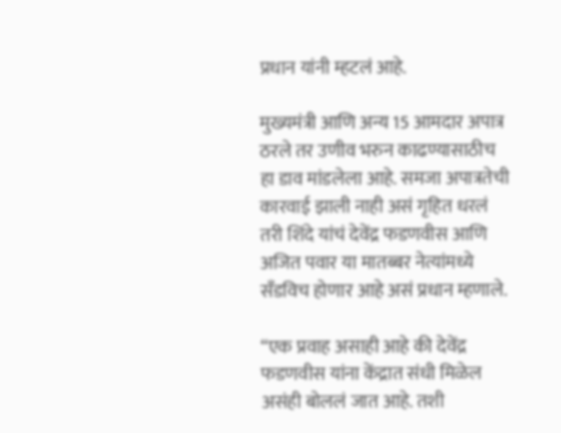प्रधान यांनी म्हटलं आहे.

मुख्यमंत्री आणि अन्य 15 आमदार अपात्र ठरले तर उणीव भरुन काढण्यासाठीच हा डाव मांडलेला आहे. समजा अपात्रतेची कारवाई झाली नाही असं गृहित धरलं तरी शिंदे यांचं देवेंद्र फडणवीस आणि अजित पवार या मातब्बर नेत्यांमध्ये सँडविच होणार आहे असं प्रधान म्हणाले.

“एक प्रवाह असाही आहे की देवेंद्र फडणवीस यांना केंद्रात संधी मिळेल असंही बोललं जात आहे. तशी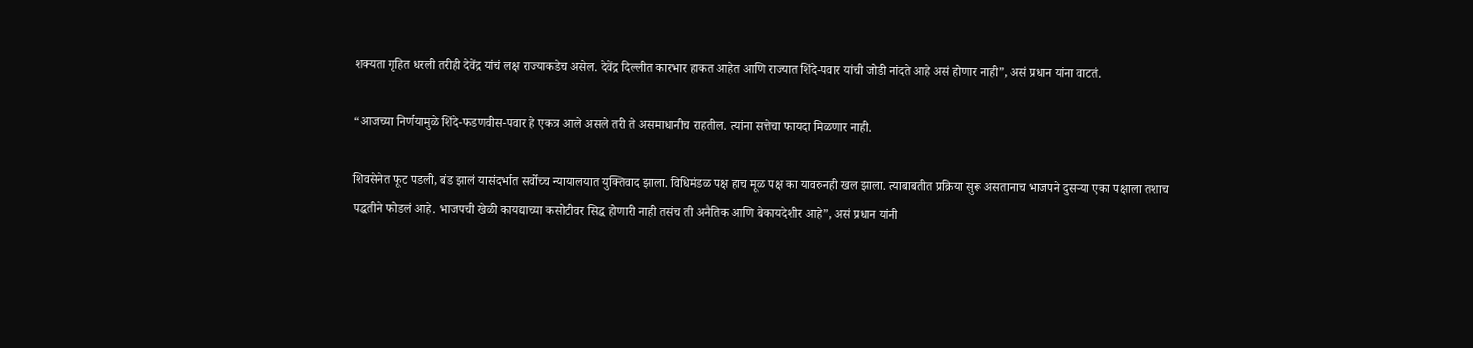शक्यता गृहित धरली तरीही देवेंद्र यांचं लक्ष राज्याकडेच असेल. देवेंद्र दिल्लीत कारभार हाकत आहेत आणि राज्यात शिंदे-पवार यांची जोडी नांदते आहे असं होणार नाही”, असं प्रधान यांना वाटतं.

“आजच्या निर्णयामुळे शिंदे-फडणवीस-पवार हे एकत्र आले असले तरी ते असमाधानीच राहतील. त्यांना सत्तेचा फायदा मिळणार नाही.

शिवसेनेत फूट पडली, बंड झालं यासंदर्भात सर्वोच्च न्यायालयात युक्तिवाद झाला. विधिमंडळ पक्ष हाच मूळ पक्ष का यावरुनही खल झाला. त्याबाबतीत प्रक्रिया सुरू असतानाच भाजपने दुसऱ्या एका पक्षाला तशाच पद्धतीने फोडलं आहे. भाजपची खेळी कायद्याच्या कसोटीवर सिद्ध होणारी नाही तसंच ती अनैतिक आणि बेकायदेशीर आहे”, असं प्रधान यांनी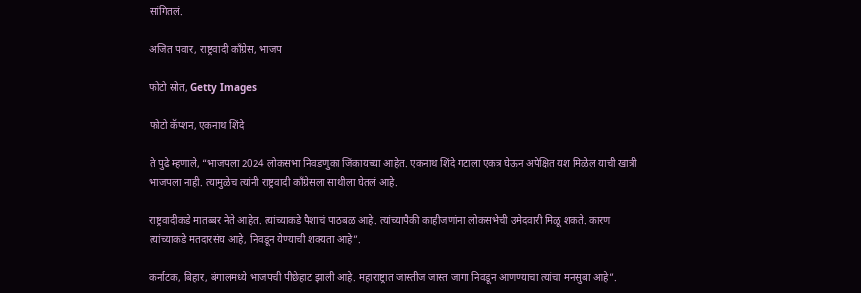सांगितलं.

अजित पवार, राष्ट्रवादी काँग्रेस, भाजप

फोटो स्रोत, Getty Images

फोटो कॅप्शन, एकनाथ शिंदे

ते पुढे म्हणाले, “भाजपला 2024 लोकसभा निवडणुका जिंकायच्या आहेत. एकनाथ शिंदे गटाला एकत्र घेऊन अपेक्षित यश मिळेल याची खात्री भाजपला नाही. त्यामुळेच त्यांनी राष्ट्रवादी काँग्रेसला साथीला घेतलं आहे.

राष्ट्रवादीकडे मातब्बर नेते आहेत. त्यांच्याकडे पैशाचं पाठबळ आहे. त्यांच्यापैकी काहीजणांना लोकसभेची उमेदवारी मिळू शकते. कारण त्यांच्याकडे मतदारसंघ आहे, निवडून येण्याची शक्यता आहे”.

कर्नाटक, बिहार, बंगालमध्ये भाजपची पीछेहाट झाली आहे. महाराष्ट्रात जास्तीज जास्त जागा निवडून आणण्याचा त्यांचा मनसुबा आहे”.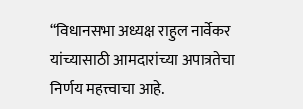“विधानसभा अध्यक्ष राहुल नार्वेकर यांच्यासाठी आमदारांच्या अपात्रतेचा निर्णय महत्त्वाचा आहे.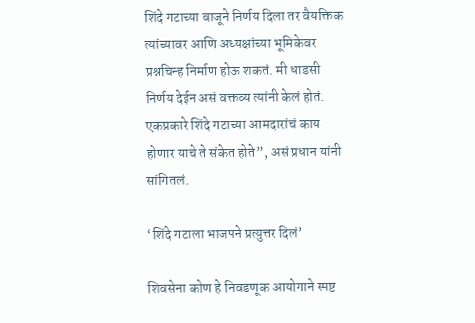शिंदे गटाच्या बाजूने निर्णय दिला तर वैयक्तिक त्यांच्यावर आणि अध्यक्षांच्या भूमिकेवर प्रश्नचिन्ह निर्माण होऊ शकतं. मी धाडसी निर्णय देईन असं वक्तव्य त्यांनी केलं होतं. एकप्रकारे शिंदे गटाच्या आमदारांचं काय होणार याचे ते संकेत होते”, असं प्रधान यांनी सांगितलं.

‘शिंदे गटाला भाजपने प्रत्युत्तर दिलं’

शिवसेना कोण हे निवडणूक आयोगाने स्पष्ट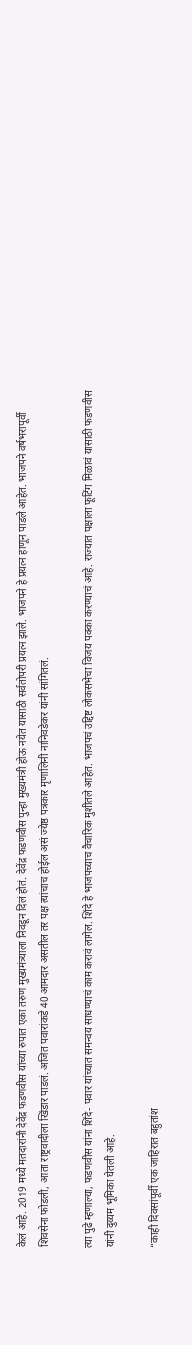केलं आहे. 2019 मध्ये मतदारांनी देवेंद्र फडणवीस यांच्या रुपात एका तरुण मुख्यमंत्र्याला निवडून दिलं होतं. देवेंद्र फडणवीस पुन्हा मुख्यमंत्री होऊ नयेत यासाठी सर्वतोपरी प्रयत्न झाले. भाजपने हे प्रयत्न हाणून पाडले आहेत. भाजपने वर्षभरापूर्वी शिवसेना फोडली, आता राष्ट्रवादीला खिंडार पाडलं. अजित पवारांकडे 40 आमदार असतील तर पक्ष त्यांचाच होईल असं ज्येष्ठ पत्रकार मृणालिनी नानिवडेकर यांनी सांगितलं.

त्या पुढे म्हणाल्या, फडणवीस यांना शिंदे- पवार यांच्यात समन्वय साधण्याचं काम करावं लागेल. शिंदे हे भाजपच्याच वैचारिक मुशीतले आहेत. भाजपचं उद्दिष्ट लोकसभेचा विजय पक्का करण्याचं आहे. राज्यात पक्षाला फूटिंग मिळावं यासाठी फडणवीस यांनी दुय्यम भूमिका घेतली आहे.

“काही दिवसांपूर्वी एक जाहिरात बहुतांश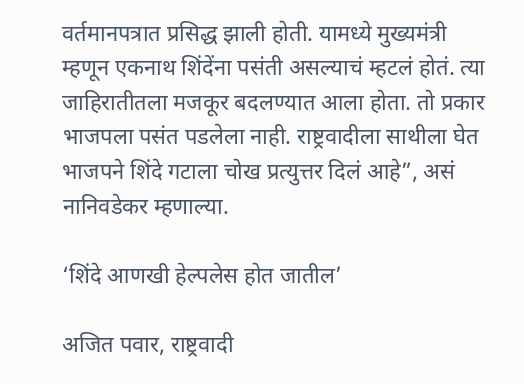वर्तमानपत्रात प्रसिद्ध झाली होती. यामध्ये मुख्यमंत्री म्हणून एकनाथ शिंदेंना पसंती असल्याचं म्हटलं होतं. त्या जाहिरातीतला मजकूर बदलण्यात आला होता. तो प्रकार भाजपला पसंत पडलेला नाही. राष्ट्रवादीला साथीला घेत भाजपने शिंदे गटाला चोख प्रत्युत्तर दिलं आहे”, असं नानिवडेकर म्हणाल्या.

‘शिंदे आणखी हेल्पलेस होत जातील’

अजित पवार, राष्ट्रवादी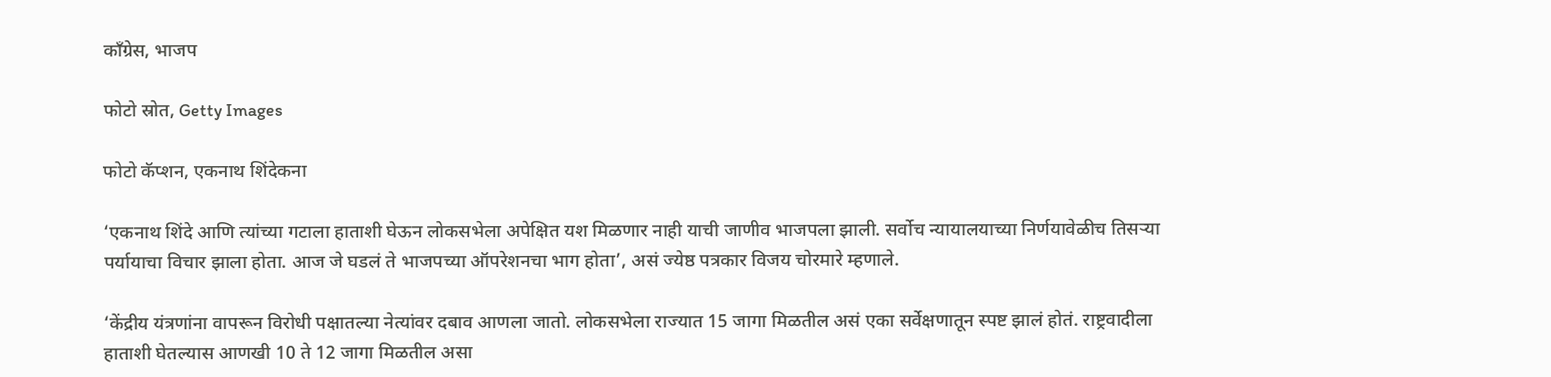काँग्रेस, भाजप

फोटो स्रोत, Getty Images

फोटो कॅप्शन, एकनाथ शिंदेकना

‘एकनाथ शिंदे आणि त्यांच्या गटाला हाताशी घेऊन लोकसभेला अपेक्षित यश मिळणार नाही याची जाणीव भाजपला झाली. सर्वोच न्यायालयाच्या निर्णयावेळीच तिसऱ्या पर्यायाचा विचार झाला होता. आज जे घडलं ते भाजपच्या ऑपरेशनचा भाग होता’, असं ज्येष्ठ पत्रकार विजय चोरमारे म्हणाले.

‘केंद्रीय यंत्रणांना वापरून विरोधी पक्षातल्या नेत्यांवर दबाव आणला जातो. लोकसभेला राज्यात 15 जागा मिळतील असं एका सर्वेक्षणातून स्पष्ट झालं होतं. राष्ट्रवादीला हाताशी घेतल्यास आणखी 10 ते 12 जागा मिळतील असा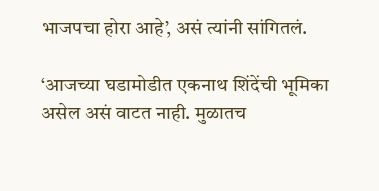भाजपचा होरा आहे’, असं त्यांनी सांगितलं.

‘आजच्या घडामोडीत एकनाथ शिंदेंची भूमिका असेल असं वाटत नाही. मुळातच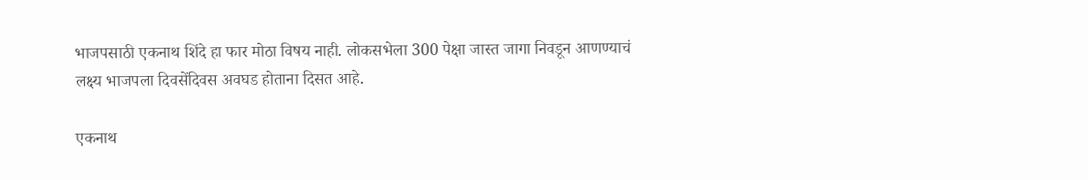भाजपसाठी एकनाथ शिंदे हा फार मोठा विषय नाही. लोकसभेला 300 पेक्षा जास्त जागा निवडून आणण्याचं लक्ष्य भाजपला दिवसेंदिवस अवघड होताना दिसत आहे.

एकनाथ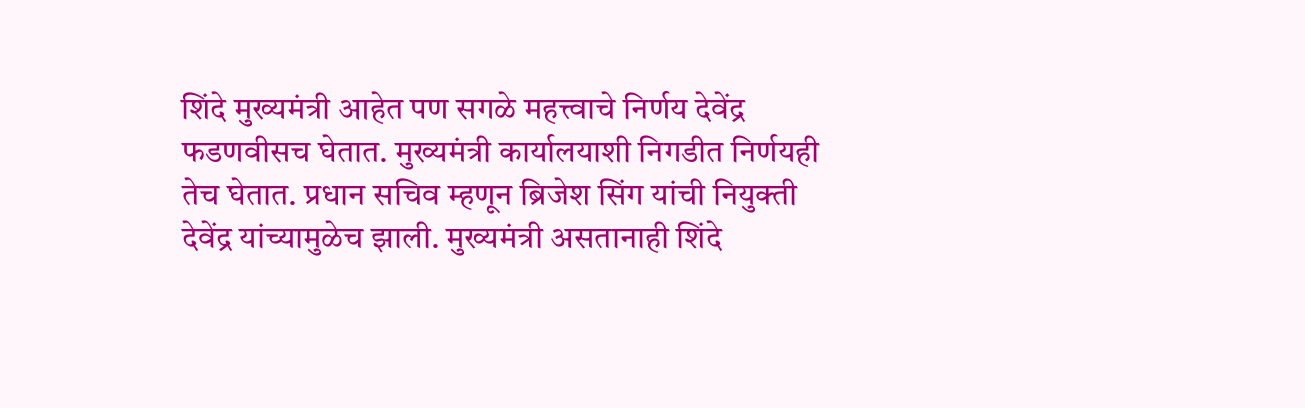शिंदे मुख्यमंत्री आहेत पण सगळे महत्त्वाचे निर्णय देवेंद्र फडणवीसच घेतात. मुख्यमंत्री कार्यालयाशी निगडीत निर्णयही तेच घेतात. प्रधान सचिव म्हणून ब्रिजेश सिंग यांची नियुक्ती देवेंद्र यांच्यामुळेच झाली. मुख्यमंत्री असतानाही शिंदे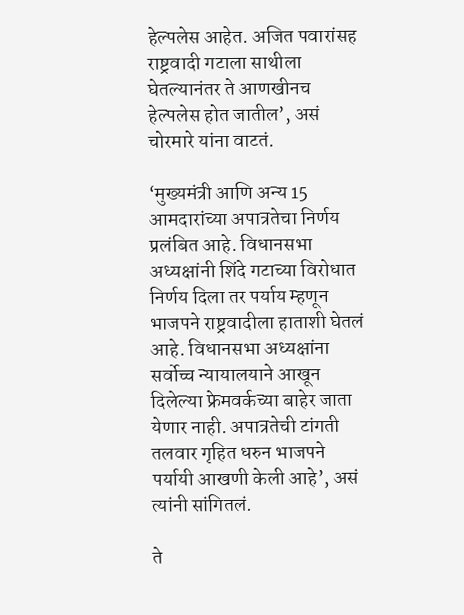हेल्पलेस आहेत. अजित पवारांसह राष्ट्रवादी गटाला साथीला घेतल्यानंतर ते आणखीनच हेल्पलेस होत जातील’, असं चोरमारे यांना वाटतं.

‘मुख्यमंत्री आणि अन्य 15 आमदारांच्या अपात्रतेचा निर्णय प्रलंबित आहे. विधानसभा अध्यक्षांनी शिंदे गटाच्या विरोधात निर्णय दिला तर पर्याय म्हणून भाजपने राष्ट्रवादीला हाताशी घेतलं आहे. विधानसभा अध्यक्षांना सर्वोच्च न्यायालयाने आखून दिलेल्या फ्रेमवर्कच्या बाहेर जाता येणार नाही. अपात्रतेची टांगती तलवार गृहित धरुन भाजपने पर्यायी आखणी केली आहे’, असं त्यांनी सांगितलं.

ते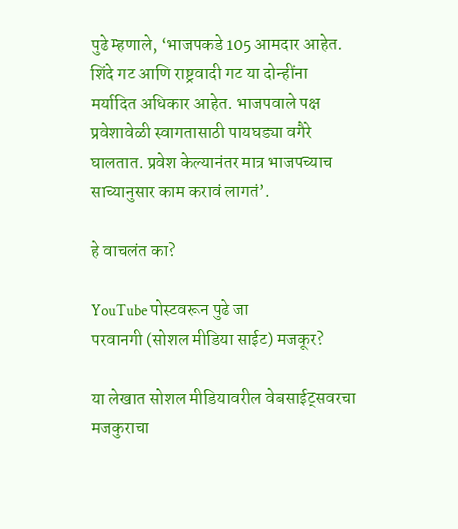पुढे म्हणाले, ‘भाजपकडे 105 आमदार आहेत. शिंदे गट आणि राष्ट्रवादी गट या दोन्हींना मर्यादित अधिकार आहेत. भाजपवाले पक्ष प्रवेशावेळी स्वागतासाठी पायघड्या वगैरे घालतात. प्रवेश केल्यानंतर मात्र भाजपच्याच साच्यानुसार काम करावं लागतं’.

हे वाचलंत का?

YouTube पोस्टवरून पुढे जा
परवानगी (सोशल मीडिया साईट) मजकूर?

या लेखात सोशल मीडियावरील वेबसाईट्सवरचा मजकुराचा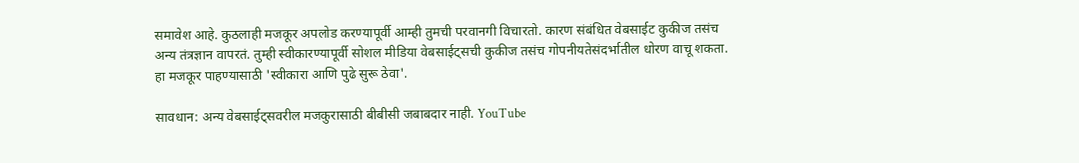समावेश आहे. कुठलाही मजकूर अपलोड करण्यापूर्वी आम्ही तुमची परवानगी विचारतो. कारण संबंधित वेबसाईट कुकीज तसंच अन्य तंत्रज्ञान वापरतं. तुम्ही स्वीकारण्यापूर्वी सोशल मीडिया वेबसाईट्सची कुकीज तसंच गोपनीयतेसंदर्भातील धोरण वाचू शकता. हा मजकूर पाहण्यासाठी 'स्वीकारा आणि पुढे सुरू ठेवा'.

सावधान: अन्य वेबसाईट्सवरील मजकुरासाठी बीबीसी जबाबदार नाही. YouTube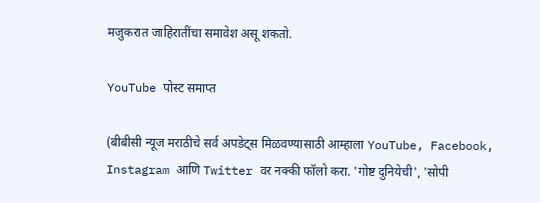मजुकरात जाहिरातींचा समावेश असू शकतो.

YouTube पोस्ट समाप्त

(बीबीसी न्यूज मराठीचे सर्व अपडेट्स मिळवण्यासाठी आम्हाला YouTube, Facebook, Instagram आणि Twitter वर नक्की फॉलो करा. 'गोष्ट दुनियेची', 'सोपी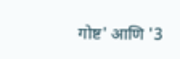गोष्ट' आणि '3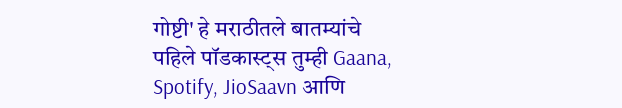गोष्टी' हे मराठीतले बातम्यांचे पहिले पॉडकास्ट्स तुम्ही Gaana, Spotify, JioSaavn आणि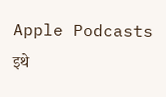Apple Podcasts इथे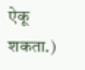ऐकू शकता.)